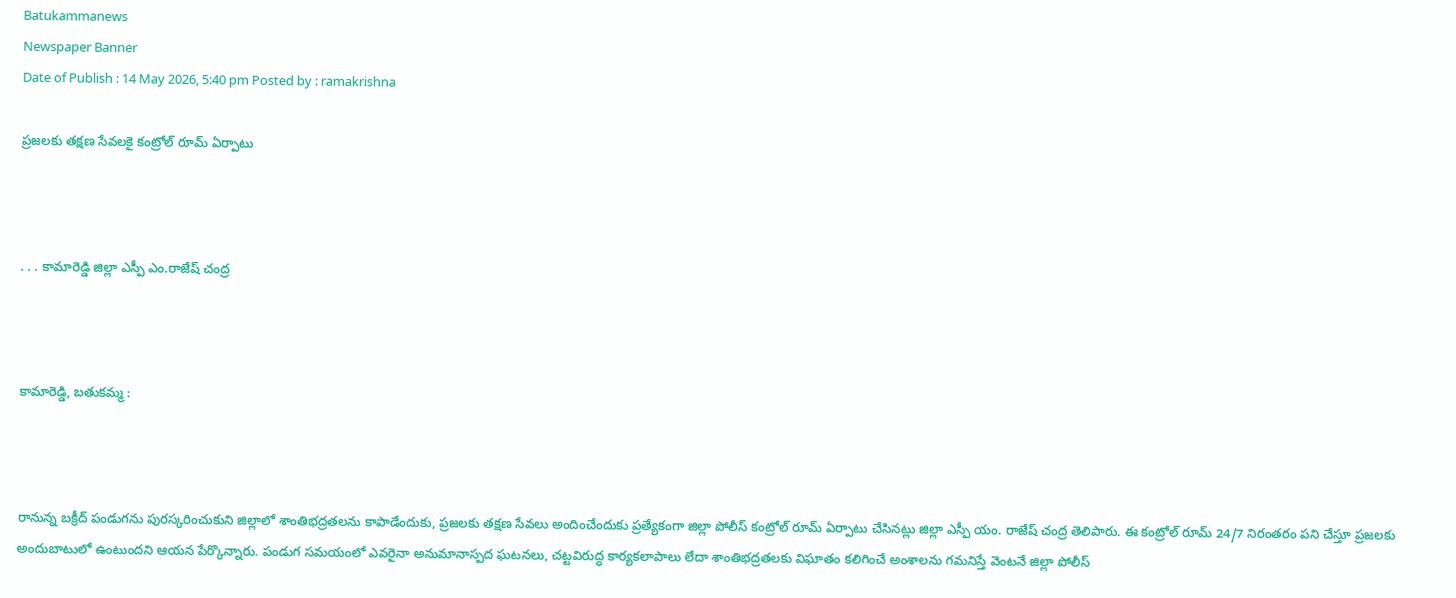Batukammanews
Newspaper Banner
Date of Publish : 14 May 2026, 5:40 pm Posted by : ramakrishna

ప్రజలకు తక్షణ సేవలకై కంట్రోల్ రూమ్ ఏర్పాటు



. . . కామారెడ్డి జిల్లా ఎస్పీ ఎం.రాజేష్ చంద్ర



కామారెడ్డి, బతుకమ్మ :



రానున్న బక్రీద్ పండుగను పురస్కరించుకుని జిల్లాలో శాంతిభద్రతలను కాపాడేందుకు, ప్రజలకు తక్షణ సేవలు అందించేందుకు ప్రత్యేకంగా జిల్లా పోలీస్ కంట్రోల్ రూమ్ ఏర్పాటు చేసినట్లు జిల్లా ఎస్పీ యం. రాజేష్ చంద్ర తెలిపారు. ఈ కంట్రోల్ రూమ్ 24/7 నిరంతరం పని చేస్తూ ప్రజలకు అందుబాటులో ఉంటుందని ఆయన పేర్కొన్నారు. పండుగ సమయంలో ఎవరైనా అనుమానాస్పద ఘటనలు, చట్టవిరుద్ధ కార్యకలాపాలు లేదా శాంతిభద్రతలకు విఘాతం కలిగించే అంశాలను గమనిస్తే వెంటనే జిల్లా పోలీస్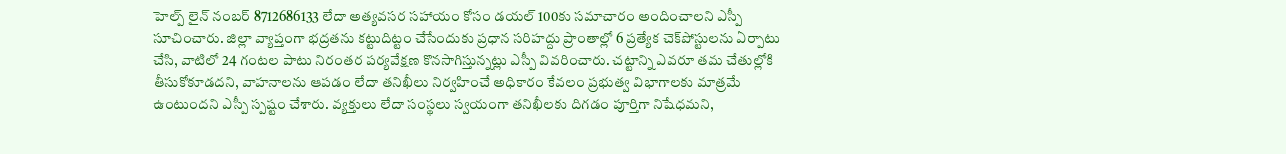హెల్ప్‌ లైన్ నంబర్ 8712686133 లేదా అత్యవసర సహాయం కోసం డయల్ 100కు సమాచారం అందించాలని ఎస్పీ సూచించారు. జిల్లా వ్యాప్తంగా భద్రతను కట్టుదిట్టం చేసేందుకు ప్రధాన సరిహద్దు ప్రాంతాల్లో 6 ప్రత్యేక చెక్‌పోస్టులను ఏర్పాటు చేసి, వాటిలో 24 గంటల పాటు నిరంతర పర్యవేక్షణ కొనసాగిస్తున్నట్లు ఎస్పీ వివరించారు. చట్టాన్ని ఎవరూ తమ చేతుల్లోకి తీసుకోకూడదని, వాహనాలను ఆపడం లేదా తనిఖీలు నిర్వహించే అధికారం కేవలం ప్రభుత్వ విభాగాలకు మాత్రమే ఉంటుందని ఎస్పీ స్పష్టం చేశారు. వ్యక్తులు లేదా సంస్థలు స్వయంగా తనిఖీలకు దిగడం పూర్తిగా నిషేధమని,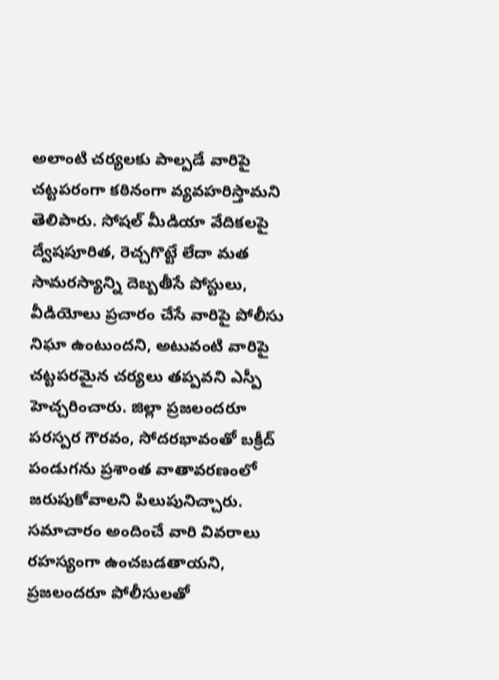అలాంటి చర్యలకు పాల్పడే వారిపై చట్టపరంగా కఠినంగా వ్యవహరిస్తామని తెలిపారు. సోషల్ మీడియా వేదికలపై ద్వేషపూరిత, రెచ్చగొట్టే లేదా మత సామరస్యాన్ని దెబ్బతీసే పోస్టులు, వీడియోలు ప్రచారం చేసే వారిపై పోలీసు నిఘా ఉంటుందని, అటువంటి వారిపై చట్టపరమైన చర్యలు తప్పవని ఎస్పీ హెచ్చరించారు. జిల్లా ప్రజలందరూ పరస్పర గౌరవం, సోదరభావంతో బక్రీద్ పండుగను ప్రశాంత వాతావరణంలో జరుపుకోవాలని పిలుపునిచ్చారు. సమాచారం అందించే వారి వివరాలు రహస్యంగా ఉంచబడతాయని, ప్రజలందరూ పోలీసులతో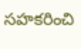సహకరించి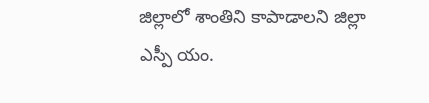జిల్లాలో శాంతిని కాపాడాలని జిల్లా ఎస్పీ యం.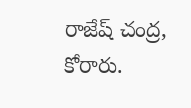రాజేష్ చంద్ర, కోరారు.